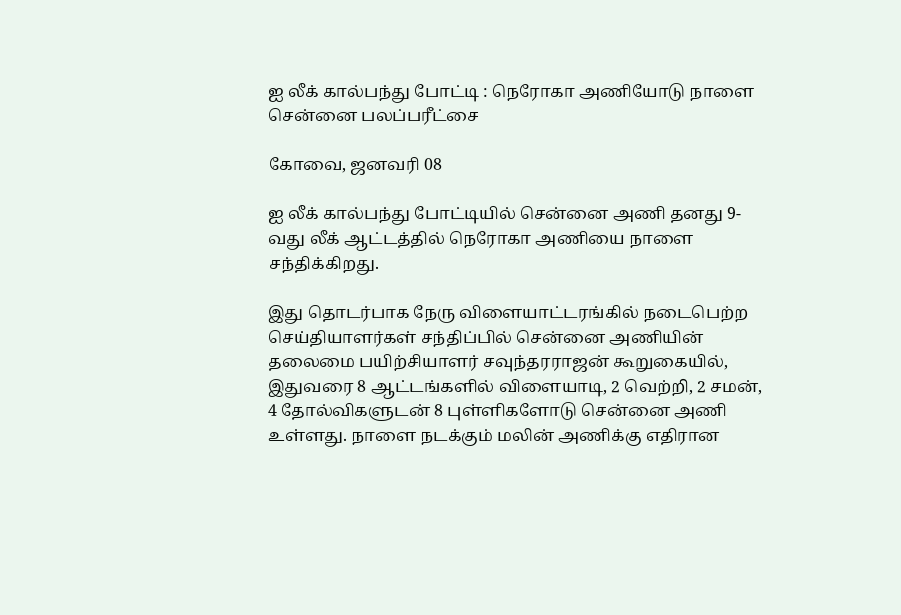ஐ லீக் கால்பந்து போட்டி : நெரோகா அணியோடு நாளை சென்னை பலப்பரீட்சை

கோவை, ஜனவரி 08

ஐ லீக் கால்பந்து போட்டியில் சென்னை அணி தனது 9-வது லீக் ஆட்டத்தில் நெரோகா அணியை நாளை சந்திக்கிறது.

இது தொடர்பாக நேரு விளையாட்டரங்கில் நடைபெற்ற செய்தியாளர்கள் சந்திப்பில் சென்னை அணியின் தலைமை பயிற்சியாளர் சவுந்தரராஜன் கூறுகையில், இதுவரை 8 ஆட்டங்களில் விளையாடி, 2 வெற்றி, 2 சமன், 4 தோல்விகளுடன் 8 புள்ளிகளோடு சென்னை அணி உள்ளது. நாளை நடக்கும் மலின் அணிக்கு எதிரான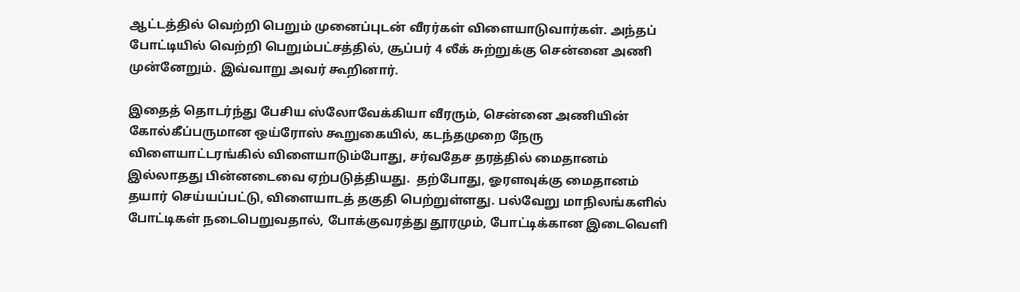ஆட்டத்தில் வெற்றி பெறும் முனைப்புடன் வீரர்கள் விளையாடுவார்கள். அந்தப் போட்டியில் வெற்றி பெறும்பட்சத்தில், சூப்பர் 4 லீக் சுற்றுக்கு சென்னை அணி முன்னேறும். இவ்வாறு அவர் கூறினார்.

இதைத் தொடர்ந்து பேசிய ஸ்லோவேக்கியா வீரரும், சென்னை அணியின் கோல்கீப்பருமான ஒய்ரோஸ் கூறுகையில், கடந்தமுறை நேரு விளையாட்டரங்கில் விளையாடும்போது, சர்வதேச தரத்தில் மைதானம் இல்லாதது பின்னடைவை ஏற்படுத்தியது.  தற்போது, ஓரளவுக்கு மைதானம் தயார் செய்யப்பட்டு, விளையாடத் தகுதி பெற்றுள்ளது. பல்வேறு மாநிலங்களில் போட்டிகள் நடைபெறுவதால், போக்குவரத்து தூரமும், போட்டிக்கான இடைவெளி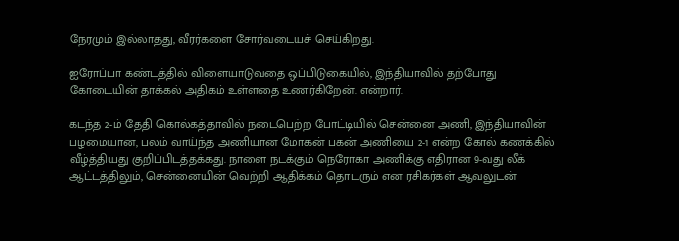நேரமும் இல்லாதது, வீரர்களை சோர்வடையச் செய்கிறது.

ஐரோப்பா கண்டத்தில் விளையாடுவதை ஒப்பிடுகையில், இந்தியாவில் தற்போது கோடையின் தாக்கல் அதிகம் உள்ளதை உணர்கிறேன். என்றார்.

கடந்த 2-ம் தேதி கொல்கத்தாவில் நடைபெற்ற போட்டியில் சென்னை அணி, இந்தியாவின் பழமையான, பலம் வாய்ந்த அணியான மோகன் பகன் அணியை 2-1 என்ற கோல் கணக்கில் வீழ்த்தியது குறிப்பிடத்தக்கது. நாளை நடக்கும் நெரோகா அணிக்கு எதிரான 9-வது லீக் ஆட்டத்திலும், சென்னையின் வெற்றி ஆதிக்கம் தொடரும் என ரசிகர்கள் ஆவலுடன்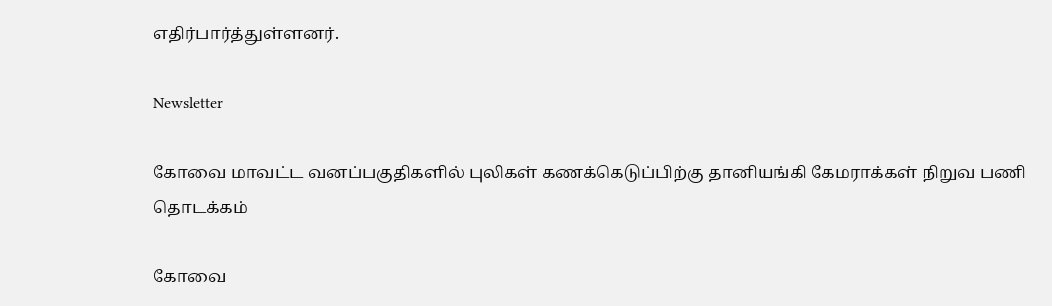எதிர்பார்த்துள்ளனர்.

Newsletter

கோவை மாவட்ட வனப்பகுதிகளில் புலிகள் கணக்கெடுப்பிற்கு தானியங்கி கேமராக்கள் நிறுவ பணி தொடக்கம்

கோவை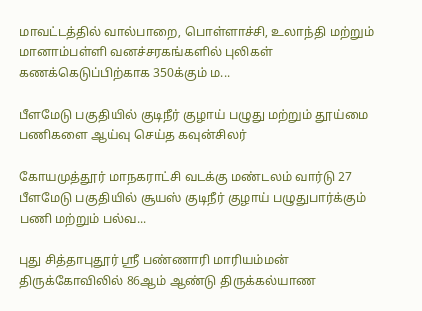மாவட்டத்தில் வால்பாறை, பொள்ளாச்சி, உலாந்தி மற்றும் மானாம்பள்ளி வனச்சரகங்களில் புலிகள் கணக்கெடுப்பிற்காக 350க்கும் ம...

பீளமேடு பகுதியில் குடிநீர் குழாய் பழுது மற்றும் தூய்மை பணிகளை ஆய்வு செய்த கவுன்சிலர்

கோயமுத்தூர் மாநகராட்சி வடக்கு மண்டலம் வார்டு 27 பீளமேடு பகுதியில் சூயஸ் குடிநீர் குழாய் பழுதுபார்க்கும் பணி மற்றும் பல்வ...

புது சித்தாபுதூர் ஸ்ரீ பண்ணாரி மாரியம்மன் திருக்கோவிலில் 86ஆம் ஆண்டு திருக்கல்யாண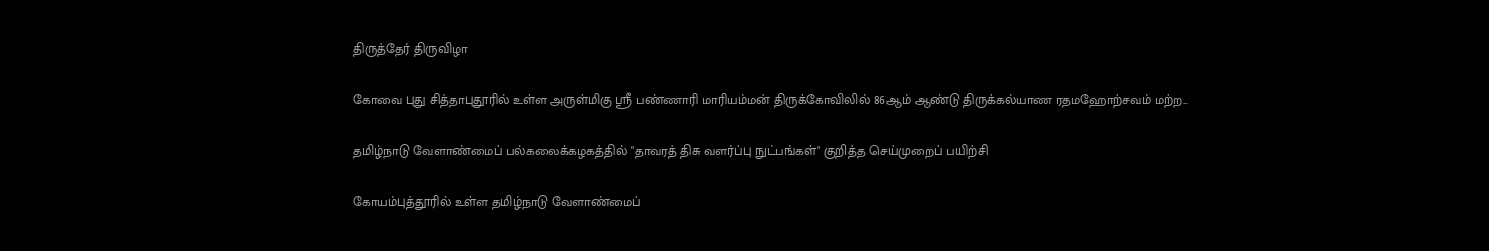திருத்தேர் திருவிழா

கோவை புது சித்தாபுதூரில் உள்ள அருள்மிகு ஸ்ரீ பண்ணாரி மாரியம்மன் திருக்கோவிலில் 86ஆம் ஆண்டு திருக்கல்யாண ரதமஹோற்சவம் மற்ற...

தமிழ்நாடு வேளாண்மைப் பல்கலைக்கழகத்தில் "தாவரத் திசு வளர்ப்பு நுட்பங்கள்" குறித்த செய்முறைப் பயிற்சி

கோயம்புத்தூரில் உள்ள தமிழ்நாடு வேளாண்மைப்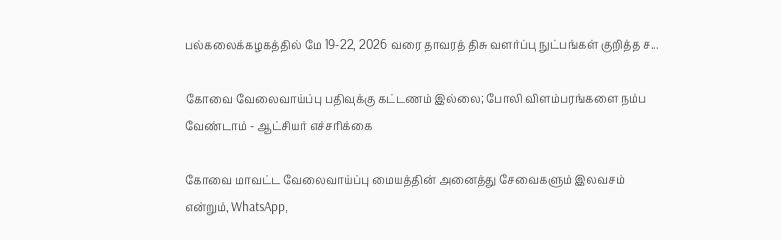பல்கலைக்கழகத்தில் மே 19-22, 2026 வரை தாவரத் திசு வளர்ப்பு நுட்பங்கள் குறித்த ச...

கோவை வேலைவாய்ப்பு பதிவுக்கு கட்டணம் இல்லை; போலி விளம்பரங்களை நம்ப வேண்டாம் - ஆட்சியர் எச்சரிக்கை

கோவை மாவட்ட வேலைவாய்ப்பு மையத்தின் அனைத்து சேவைகளும் இலவசம் என்றும், WhatsApp,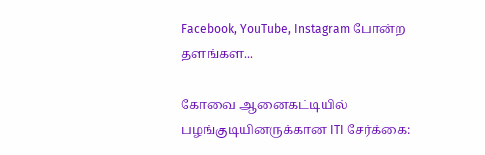Facebook, YouTube, Instagram போன்ற தளங்கள...

கோவை ஆனைகட்டியில் பழங்குடியினருக்கான ITI சேர்க்கை: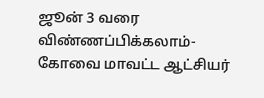ஜூன் 3 வரை விண்ணப்பிக்கலாம்- கோவை மாவட்ட ஆட்சியர்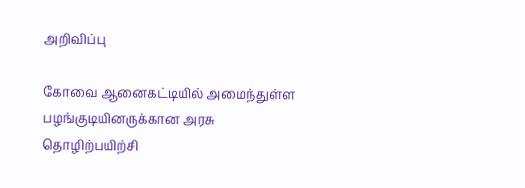அறிவிப்பு

கோவை ஆனைகட்டியில் அமைந்துள்ள பழங்குடியினருக்கான அரசு தொழிற்பயிற்சி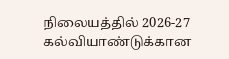நிலையத்தில் 2026-27 கல்வியாண்டுக்கான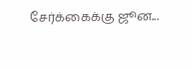சேர்க்கைக்கு ஜூன...